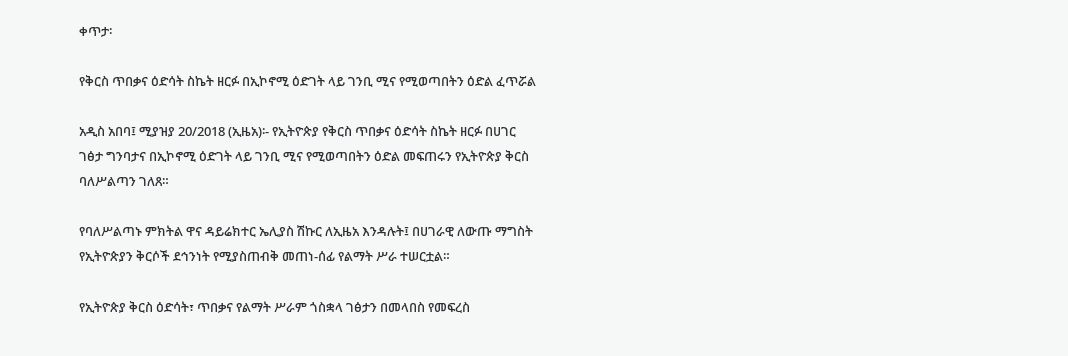ቀጥታ፡

የቅርስ ጥበቃና ዕድሳት ስኬት ዘርፉ በኢኮኖሚ ዕድገት ላይ ገንቢ ሚና የሚወጣበትን ዕድል ፈጥሯል

አዲስ አበባ፤ ሚያዝያ 20/2018 (ኢዜአ)፡- የኢትዮጵያ የቅርስ ጥበቃና ዕድሳት ስኬት ዘርፉ በሀገር ገፅታ ግንባታና በኢኮኖሚ ዕድገት ላይ ገንቢ ሚና የሚወጣበትን ዕድል መፍጠሩን የኢትዮጵያ ቅርስ ባለሥልጣን ገለጸ።

የባለሥልጣኑ ምክትል ዋና ዳይሬክተር ኤሊያስ ሽኩር ለኢዜአ እንዳሉት፤ በሀገራዊ ለውጡ ማግስት የኢትዮጵያን ቅርሶች ደኅንነት የሚያስጠብቅ መጠነ-ሰፊ የልማት ሥራ ተሠርቷል።

የኢትዮጵያ ቅርስ ዕድሳት፣ ጥበቃና የልማት ሥራም ጎስቋላ ገፅታን በመላበስ የመፍረስ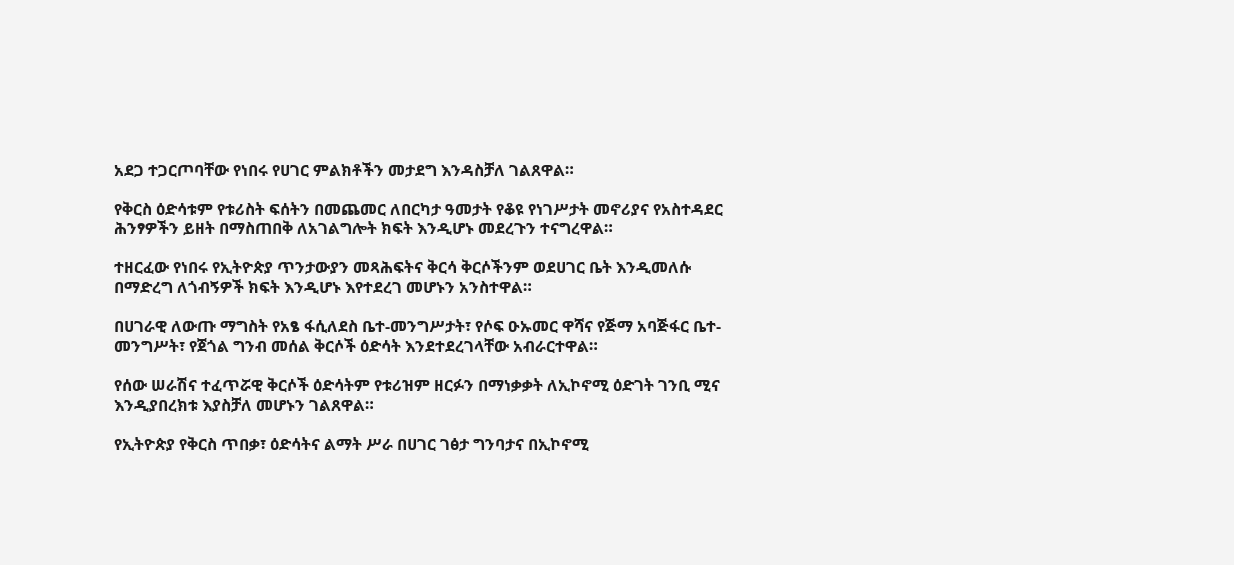አደጋ ተጋርጦባቸው የነበሩ የሀገር ምልክቶችን መታደግ እንዳስቻለ ገልጸዋል።

የቅርስ ዕድሳቱም የቱሪስት ፍሰትን በመጨመር ለበርካታ ዓመታት የቆዩ የነገሥታት መኖሪያና የአስተዳደር ሕንፃዎችን ይዘት በማስጠበቅ ለአገልግሎት ክፍት እንዲሆኑ መደረጉን ተናግረዋል።

ተዘርፈው የነበሩ የኢትዮጵያ ጥንታውያን መጻሕፍትና ቅርሳ ቅርሶችንም ወደሀገር ቤት እንዲመለሱ በማድረግ ለጎብኝዎች ክፍት እንዲሆኑ እየተደረገ መሆኑን አንስተዋል።

በሀገራዊ ለውጡ ማግስት የአፄ ፋሲለደስ ቤተ-መንግሥታት፣ የሶፍ ዑኡመር ዋሻና የጅማ አባጅፋር ቤተ-መንግሥት፣ የጀጎል ግንብ መሰል ቅርሶች ዕድሳት እንደተደረገላቸው አብራርተዋል።

የሰው ሠራሽና ተፈጥሯዊ ቅርሶች ዕድሳትም የቱሪዝም ዘርፉን በማነቃቃት ለኢኮኖሚ ዕድገት ገንቢ ሚና እንዲያበረክቱ እያስቻለ መሆኑን ገልጸዋል።

የኢትዮጵያ የቅርስ ጥበቃ፣ ዕድሳትና ልማት ሥራ በሀገር ገፅታ ግንባታና በኢኮኖሚ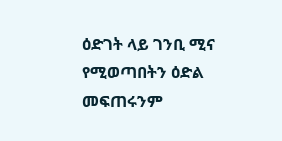ዕድገት ላይ ገንቢ ሚና የሚወጣበትን ዕድል መፍጠሩንም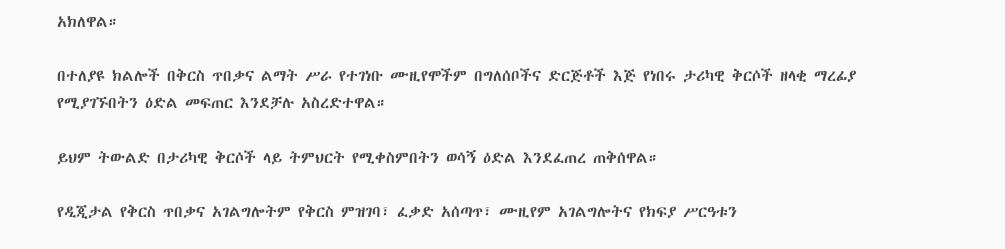አክለዋል።

በተለያዩ ክልሎች በቅርስ ጥበቃና ልማት ሥራ የተገነቡ ሙዚየሞችም በግለሰቦችና ድርጅቶች እጅ የነበሩ ታሪካዊ ቅርሶች ዘላቂ ማረፊያ የሚያገኙበትን ዕድል መፍጠር እንደቻሉ አስረድተዋል።

ይህም ትውልድ በታሪካዊ ቅርሶች ላይ ትምህርት የሚቀስምበትን ወሳኝ ዕድል እንደፈጠረ ጠቅሰዋል።

የዲጂታል የቅርስ ጥበቃና አገልግሎትም የቅርስ ምዝገባ፣ ፈቃድ አሰጣጥ፣ ሙዚየም አገልግሎትና የክፍያ ሥርዓቱን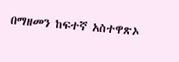በማዘመን ከፍተኛ አስተዋጽኦ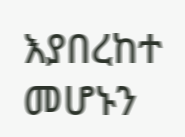እያበረከተ መሆኑን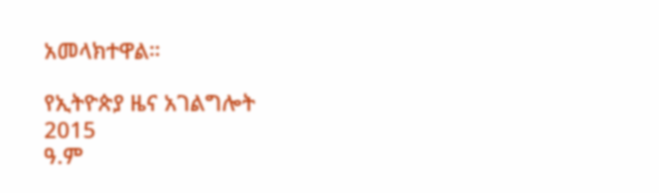አመላክተዋል።

የኢትዮጵያ ዜና አገልግሎት
2015
ዓ.ም